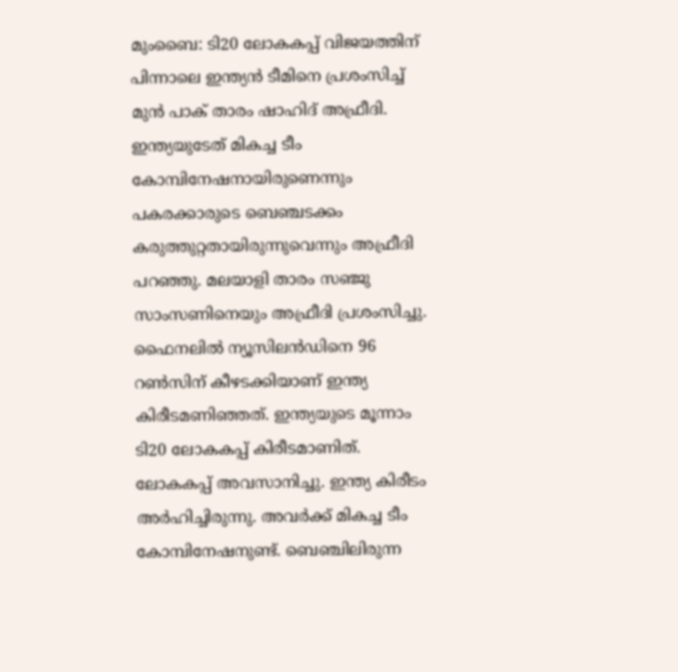മുംബൈ: ടി20 ലോകകപ്പ് വിജയത്തിന് പിന്നാലെ ഇന്ത്യൻ ടീമിനെ പ്രശംസിച്ച് മുൻ പാക് താരം ഷാഹിദ് അഫ്രീദി. ഇന്ത്യയുടേത് മികച്ച ടീം കോമ്പിനേഷനായിരുണെന്നും പകരക്കാരുടെ ബെഞ്ചടക്കം കരുത്തുറ്റതായിരുന്നുവെന്നും അഫ്രീദി പറഞ്ഞു. മലയാളി താരം സഞ്ജു സാംസണിനെയും അഫ്രീദി പ്രശംസിച്ചു. ഫൈനലിൽ ന്യൂസിലൻഡിനെ 96 റൺസിന് കീഴടക്കിയാണ് ഇന്ത്യ കിരീടമണിഞ്ഞത്. ഇന്ത്യയുടെ മൂന്നാം ടി20 ലോകകപ്പ് കിരീടമാണിത്.
ലോകകപ്പ് അവസാനിച്ചു. ഇന്ത്യ കിരീടം അർഹിച്ചിരുന്നു. അവർക്ക് മികച്ച ടീം കോമ്പിനേഷനുണ്ട്. ബെഞ്ചിലിരുന്ന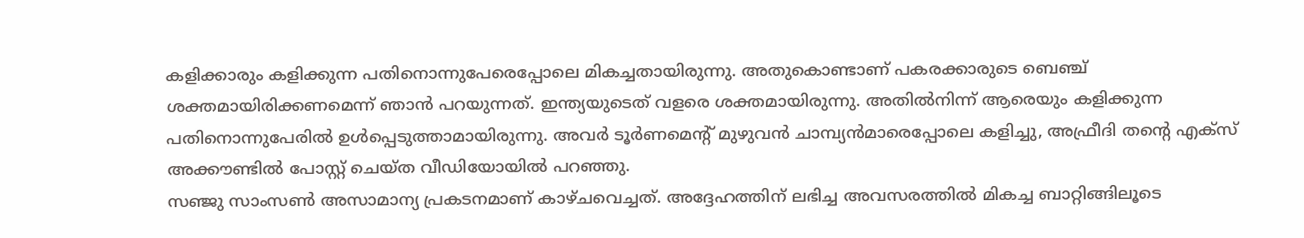കളിക്കാരും കളിക്കുന്ന പതിനൊന്നുപേരെപ്പോലെ മികച്ചതായിരുന്നു. അതുകൊണ്ടാണ് പകരക്കാരുടെ ബെഞ്ച് ശക്തമായിരിക്കണമെന്ന് ഞാൻ പറയുന്നത്. ഇന്ത്യയുടെത് വളരെ ശക്തമായിരുന്നു. അതിൽനിന്ന് ആരെയും കളിക്കുന്ന പതിനൊന്നുപേരിൽ ഉൾപ്പെടുത്താമായിരുന്നു. അവർ ടൂർണമെന്റ് മുഴുവൻ ചാമ്പ്യൻമാരെപ്പോലെ കളിച്ചു, അഫ്രീദി തന്റെ എക്സ് അക്കൗണ്ടിൽ പോസ്റ്റ് ചെയ്ത വീഡിയോയിൽ പറഞ്ഞു.
സഞ്ജു സാംസൺ അസാമാന്യ പ്രകടനമാണ് കാഴ്ചവെച്ചത്. അദ്ദേഹത്തിന് ലഭിച്ച അവസരത്തിൽ മികച്ച ബാറ്റിങ്ങിലൂടെ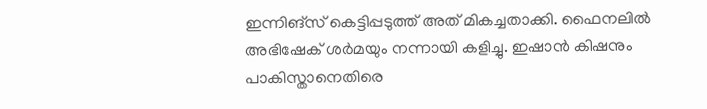ഇന്നിങ്സ് കെട്ടിപ്പടുത്ത് അത് മികച്ചതാക്കി. ഫൈനലിൽ അഭിഷേക് ശർമയും നന്നായി കളിച്ചു. ഇഷാൻ കിഷനും പാകിസ്താനെതിരെ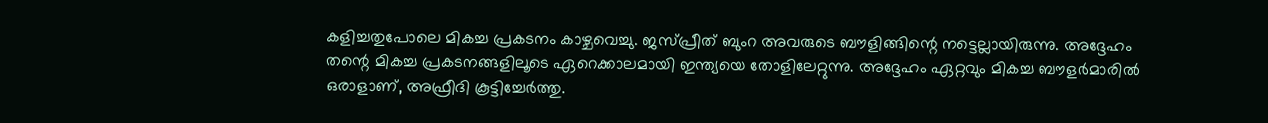കളിച്ചതുപോലെ മികച്ച പ്രകടനം കാഴ്ചവെച്ചു. ജസ്പ്രീത് ബുംറ അവരുടെ ബൗളിങ്ങിന്റെ നട്ടെല്ലായിരുന്നു. അദ്ദേഹം തന്റെ മികച്ച പ്രകടനങ്ങളിലൂടെ ഏറെക്കാലമായി ഇന്ത്യയെ തോളിലേറ്റുന്നു. അദ്ദേഹം ഏറ്റവും മികച്ച ബൗളർമാരിൽ ഒരാളാണ്, അഫ്രീദി കൂട്ടിച്ചേർത്തു.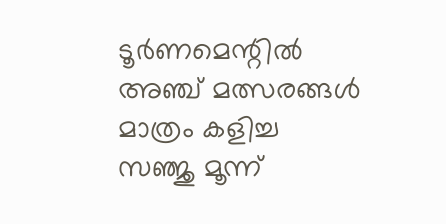ടൂർണമെന്റിൽ അഞ്ച് മത്സരങ്ങൾ മാത്രം കളിച്ച സഞ്ജു മൂന്ന്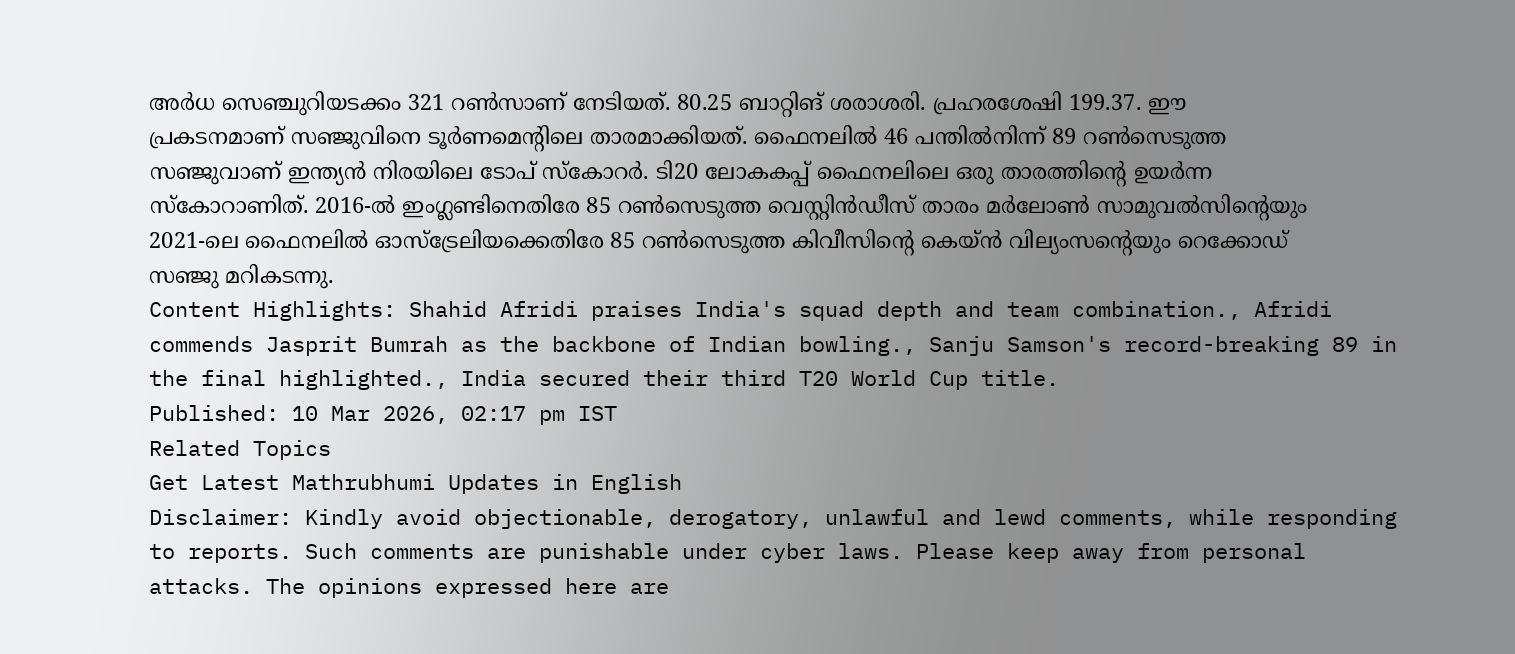അർധ സെഞ്ചുറിയടക്കം 321 റൺസാണ് നേടിയത്. 80.25 ബാറ്റിങ് ശരാശരി. പ്രഹരശേഷി 199.37. ഈ പ്രകടനമാണ് സഞ്ജുവിനെ ടൂർണമെന്റിലെ താരമാക്കിയത്. ഫൈനലിൽ 46 പന്തിൽനിന്ന് 89 റൺസെടുത്ത സഞ്ജുവാണ് ഇന്ത്യൻ നിരയിലെ ടോപ് സ്കോറർ. ടി20 ലോകകപ്പ് ഫൈനലിലെ ഒരു താരത്തിന്റെ ഉയർന്ന സ്കോറാണിത്. 2016-ൽ ഇംഗ്ലണ്ടിനെതിരേ 85 റൺസെടുത്ത വെസ്റ്റിൻഡീസ് താരം മർലോൺ സാമുവൽസിന്റെയും 2021-ലെ ഫൈനലിൽ ഓസ്ട്രേലിയക്കെതിരേ 85 റൺസെടുത്ത കിവീസിന്റെ കെയ്ൻ വില്യംസന്റെയും റെക്കോഡ് സഞ്ജു മറികടന്നു.
Content Highlights: Shahid Afridi praises India's squad depth and team combination., Afridi commends Jasprit Bumrah as the backbone of Indian bowling., Sanju Samson's record-breaking 89 in the final highlighted., India secured their third T20 World Cup title.
Published: 10 Mar 2026, 02:17 pm IST
Related Topics
Get Latest Mathrubhumi Updates in English
Disclaimer: Kindly avoid objectionable, derogatory, unlawful and lewd comments, while responding to reports. Such comments are punishable under cyber laws. Please keep away from personal attacks. The opinions expressed here are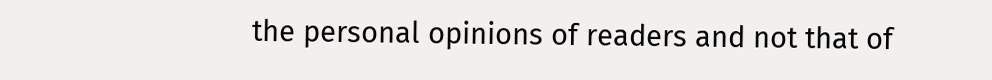the personal opinions of readers and not that of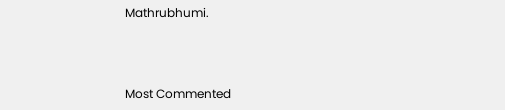Mathrubhumi.



Most Commented